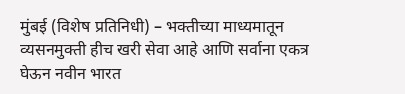मुंबई (विशेष प्रतिनिधी) – भक्तीच्या माध्यमातून व्यसनमुक्ती हीच खरी सेवा आहे आणि सर्वाना एकत्र घेऊन नवीन भारत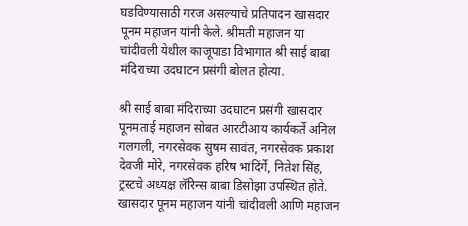घडविण्यासाठी गरज असल्याचे प्रतिपादन खासदार पूनम महाजन यांनी केले. श्रीमती महाजन या चांदीवली येथील काजूपाडा विभागात श्री साई बाबा मंदिराच्या उदघाटन प्रसंगी बोलत होत्या.

श्री साई बाबा मंदिराच्या उदघाटन प्रसंगी खासदार पूनमताई महाजन सोबत आरटीआय कार्यकर्ते अनिल गलगली, नगरसेवक सुषम सावंत, नगरसेवक प्रकाश देवजी मोरे, नगरसेवक हरिष भांदिंर्गे, नितेश सिंह, ट्रस्टचे अध्यक्ष लॅरिन्स बाबा डिसोझा उपस्थित होते. खासदार पूनम महाजन यांनी चांदीवली आणि महाजन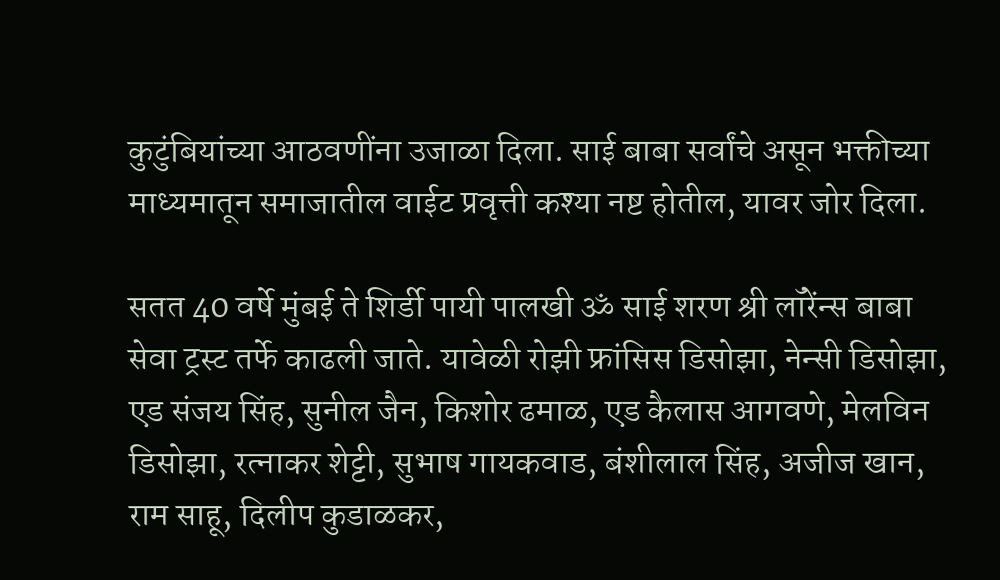कुटुंबियांच्या आठवणींना उजाळा दिला. साई बाबा सर्वांचे असून भक्तीच्या माध्यमातून समाजातील वाईट प्रवृत्ती कश्या नष्ट होतील, यावर जोर दिला.

सतत 40 वर्षे मुंबई ते शिर्डी पायी पालखी ॐ साई शरण श्री लॉरेंन्स बाबा सेवा ट्रस्ट तर्फे काढली जाते. यावेळी रोझी फ्रांसिस डिसोझा, नेन्सी डिसोझा, एड संजय सिंह, सुनील जैन, किशोर ढमाळ, एड कैलास आगवणे, मेलविन डिसोझा, रत्नाकर शेट्टी, सुभाष गायकवाड, बंशीलाल सिंह, अजीज खान, राम साहू, दिलीप कुडाळकर,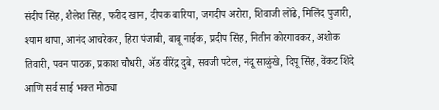संदीप सिंह, शैलेश सिंह, फरीद खान, दीपक बारिया, जगदीप अरोरा, शिवाजी लोंढे, मिलिंद पुजारी, श्याम थापा, आनंद आचरेकर, हिरा पंजाबी, बाबू नाईक, प्रदीप सिंह, नितीन कोरगावकर, अशोक तिवारी, पवन पाठक, प्रकाश चौधरी, ॲड वीरेंद्र दुबे, सवजी पटेल, नंदू साळुंखे, दिपू सिंह, वेंकट शिंदे आणि सर्व साई भक्त मोठ्या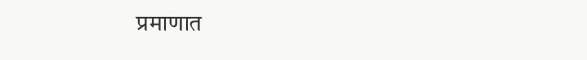प्रमाणात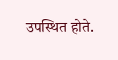उपस्थित होते.